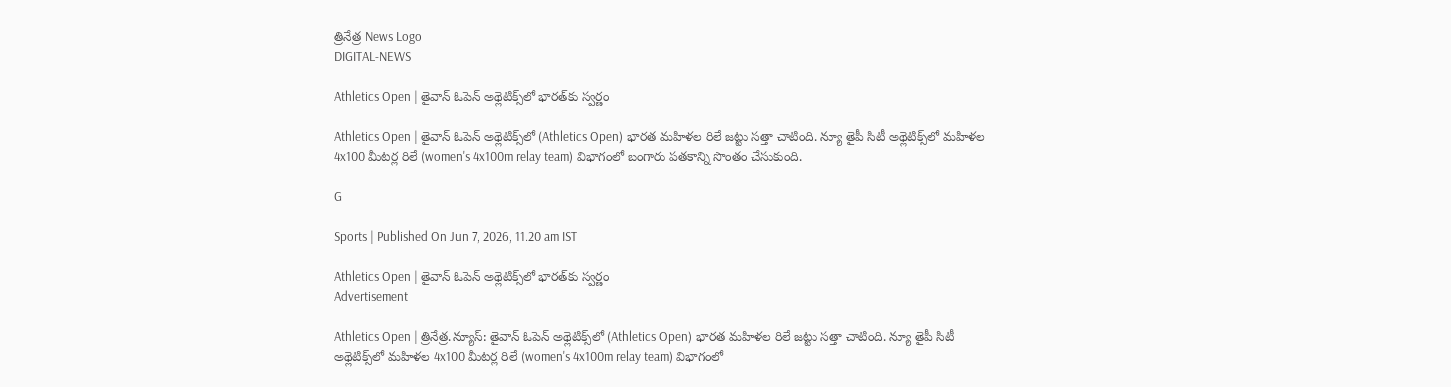త్రినేత్ర News Logo
DIGITAL-NEWS

Athletics Open | తైవాన్ ఓపెన్ అథ్లెటిక్స్‌లో భారత్‌కు స్వర్ణం

Athletics Open | తైవాన్ ఓపెన్ అథ్లెటిక్స్‌లో (Athletics Open) భార‌త మ‌హిళ‌ల రిలే జ‌ట్టు స‌త్తా చాటింది. న్యూ తైపీ సిటీ అథ్లెటిక్స్‌లో మ‌హిళ‌ల 4x100 మీటర్ల రిలే (women's 4x100m relay team) విభాగంలో బంగారు ప‌త‌కాన్ని సొంతం చేసుకుంది.

G

Sports | Published On Jun 7, 2026, 11.20 am IST

Athletics Open | తైవాన్ ఓపెన్ అథ్లెటిక్స్‌లో భారత్‌కు స్వర్ణం
Advertisement

Athletics Open | త్రినేత్ర‌.న్యూస్‌: తైవాన్ ఓపెన్ అథ్లెటిక్స్‌లో (Athletics Open) భార‌త మ‌హిళ‌ల రిలే జ‌ట్టు స‌త్తా చాటింది. న్యూ తైపీ సిటీ అథ్లెటిక్స్‌లో మ‌హిళ‌ల 4x100 మీటర్ల రిలే (women's 4x100m relay team) విభాగంలో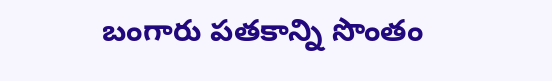బంగారు ప‌త‌కాన్ని సొంతం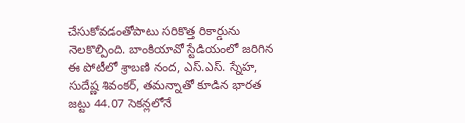చేసుకోవ‌డంతోపాటు స‌రికొత్త రికార్డును నెల‌కొల్పింది. బాంకియావో స్టేడియంలో జరిగిన ఈ పోటీలో శ్రాబణి నంద, ఎస్.ఎస్. స్నేహ, సుదేష్ణ శివంకర్, తమన్నాతో కూడిన భార‌త జ‌ట్టు 44.07 సెకన్లలోనే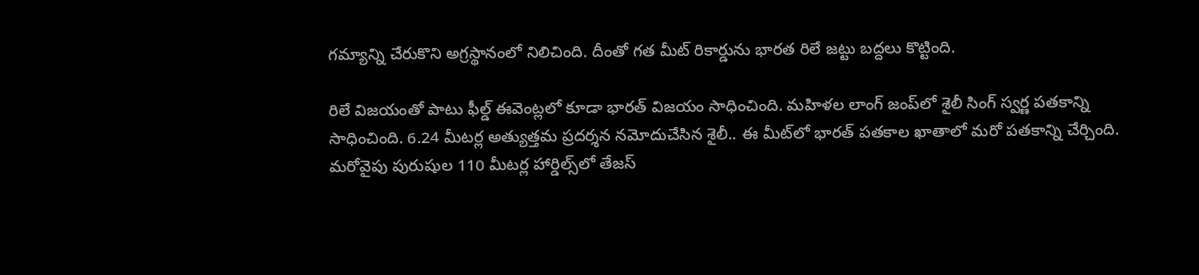గ‌మ్యాన్ని చేరుకొని అగ్రస్థానంలో నిలిచింది. దీంతో గత మీట్ రికార్డును భార‌త రిలే జ‌ట్టు బద్దలు కొట్టింది.

రిలే విజయంతో పాటు ఫీల్డ్ ఈవెంట్లలో కూడా భారత్ విజయం సాధించింది. మహిళల లాంగ్ జంప్‌లో శైలీ సింగ్ స్వర్ణ పతకాన్ని సాధించింది. 6.24 మీటర్ల అత్యుత్తమ ప్రదర్శన నమోదుచేసిన శైలీ.. ఈ మీట్‌లో భారత్ పతకాల ఖాతాలో మరో ప‌త‌కాన్ని చేర్చింది. మ‌రోవైపు పురుషుల 110 మీట‌ర్ల హార్డిల్స్‌లో తేజ‌స్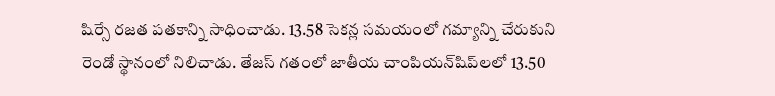షిర్సే ర‌జ‌త ప‌త‌కాన్ని సాధించాడు. 13.58 సెకన్ల సమయంలో గ‌మ్యాన్ని చేరుకుని రెండో స్థానంలో నిలిచాడు. తేజస్ గతంలో జాతీయ చాంపియన్‌షిప్‌లలో 13.50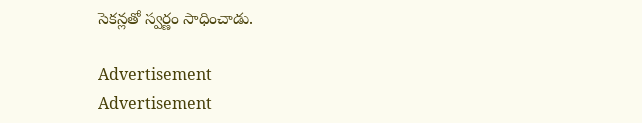సెకన్లతో స్వర్ణం సాధించాడు.

Advertisement
Advertisement